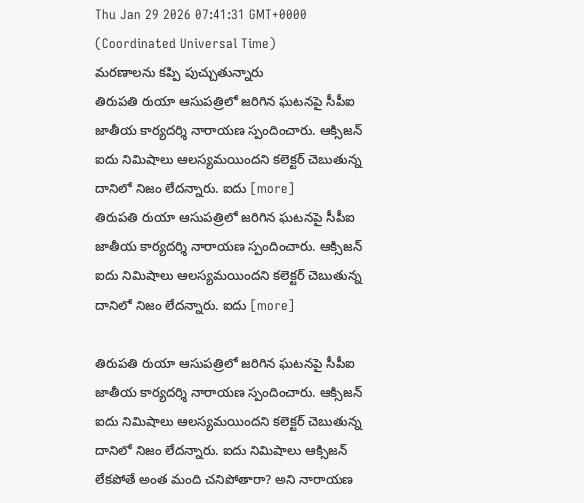Thu Jan 29 2026 07:41:31 GMT+0000 (Coordinated Universal Time)
మరణాలను కప్పి పుచ్చుతున్నారు
తిరుపతి రుయా ఆసుపత్రిలో జరిగిన ఘటనపై సీపీఐ జాతీయ కార్యదర్శి నారాయణ స్పందించారు. ఆక్సిజన్ ఐదు నిమిషాలు ఆలస్యమయిందని కలెక్టర్ చెబుతున్న దానిలో నిజం లేదన్నారు. ఐదు [more]
తిరుపతి రుయా ఆసుపత్రిలో జరిగిన ఘటనపై సీపీఐ జాతీయ కార్యదర్శి నారాయణ స్పందించారు. ఆక్సిజన్ ఐదు నిమిషాలు ఆలస్యమయిందని కలెక్టర్ చెబుతున్న దానిలో నిజం లేదన్నారు. ఐదు [more]

తిరుపతి రుయా ఆసుపత్రిలో జరిగిన ఘటనపై సీపీఐ జాతీయ కార్యదర్శి నారాయణ స్పందించారు. ఆక్సిజన్ ఐదు నిమిషాలు ఆలస్యమయిందని కలెక్టర్ చెబుతున్న దానిలో నిజం లేదన్నారు. ఐదు నిమిషాలు ఆక్సిజన్ లేకపోతే అంత మంది చనిపోతారా? అని నారాయణ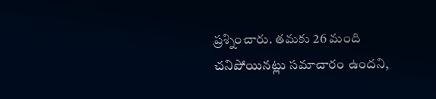ప్రశ్నించారు. తమకు 26 మంది చనిపోయినట్లు సమాచారం ఉందని,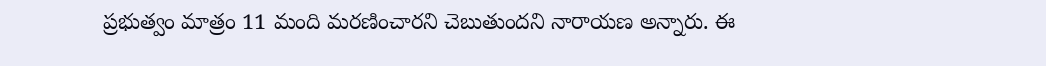ప్రభుత్వం మాత్రం 11 మంది మరణించారని చెబుతుందని నారాయణ అన్నారు. ఈ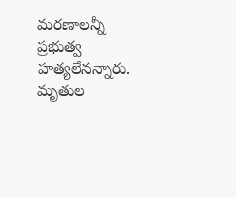మరణాలన్నీ ప్రభుత్వ హత్యలేనన్నారు. మృతుల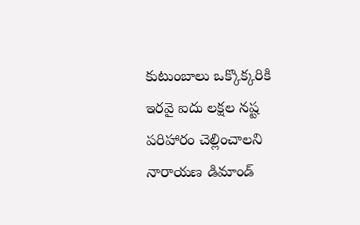కుటుంబాలు ఒక్కొక్కరికి ఇరవై ఐదు లక్షల నష్ట పరిహారం చెల్లించాలని నారాయణ డిమాండ్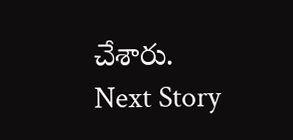చేశారు.
Next Story